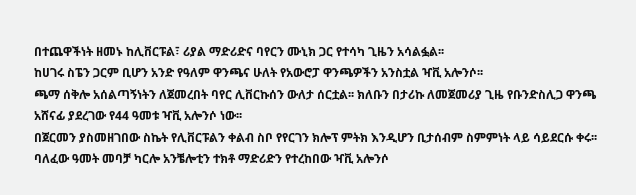በተጨዋችነት ዘመኑ ከሊቨርፑል፣ ሪያል ማድሪድና ባየርን ሙኒክ ጋር የተሳካ ጊዜን አሳልፏል፡፡
ከሀገሩ ስፔን ጋርም ቢሆን አንድ የዓለም ዋንጫና ሁለት የአውሮፓ ዋንጫዎችን አንስቷል ዣቪ አሎንሶ፡፡
ጫማ ሰቅሎ አሰልጣኝነትን ለጀመረበት ባየር ሊቨርኩሰን ውለታ ሰርቷል፡፡ ክለቡን በታሪኩ ለመጀመሪያ ጊዜ የቡንድስሊጋ ዋንጫ አሸናፊ ያደረገው የ44 ዓመቱ ዣቪ አሎንሶ ነው፡፡
በጀርመን ያስመዘገበው ስኬት የሊቨርፑልን ቀልብ ስቦ የየርገን ክሎፕ ምትክ እንዲሆን ቢታሰብም ስምምነት ላይ ሳይደርሱ ቀሩ፡፡
ባለፈው ዓመት መባቻ ካርሎ አንቼሎቲን ተክቶ ማድሪድን የተረከበው ዣቪ አሎንሶ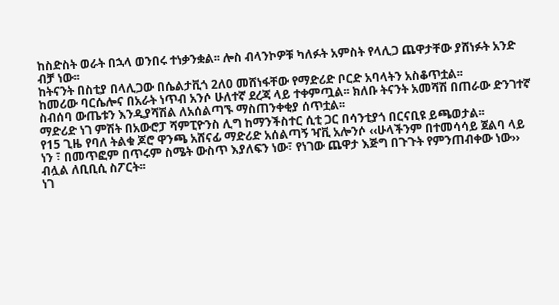ከስድስት ወራት በኋላ ወንበሩ ተነቃንቋል፡፡ ሎስ ብላንኮዎቹ ካለፉት አምስት የላሊጋ ጨዋታቸው ያሸነፉት አንድ ብቻ ነው፡፡
ከትናንት በስቲያ በላሊጋው በሴልታቪጎ 2ለ0 መሸነፋቸው የማድሪድ ቦርድ አባላትን አስቆጥቷል፡፡
ከመሪው ባርሴሎና በአራት ነጥብ አንሶ ሁለተኛ ደረጃ ላይ ተቀምጧል፡፡ ክለቡ ትናንት አመሻሽ በጠራው ድንገተኛ ስብሰባ ውጤቱን እንዲያሻሽል ለአሰልጣኙ ማስጠንቀቂያ ሰጥቷል፡፡
ማድሪድ ነገ ምሽት በአውሮፓ ሻምፒዮንስ ሊግ ከማንችስተር ሲቲ ጋር በሳንቲያጎ በርናቢዩ ይጫወታል፡፡
የ15 ጊዜ የባለ ትልቁ ጆሮ ዋንጫ አሸናፊ ማድሪድ አሰልጣኝ ዣቪ አሎንሶ ‹‹ሁላችንም በተመሳሳይ ጀልባ ላይ ነን ፣ በመጥፎም በጥሩም ስሜት ውስጥ እያለፍን ነው፣ የነገው ጨዋታ እጅግ በጉጉት የምንጠብቀው ነው›› ብሏል ለቢቢሲ ስፖርት፡፡
ነገ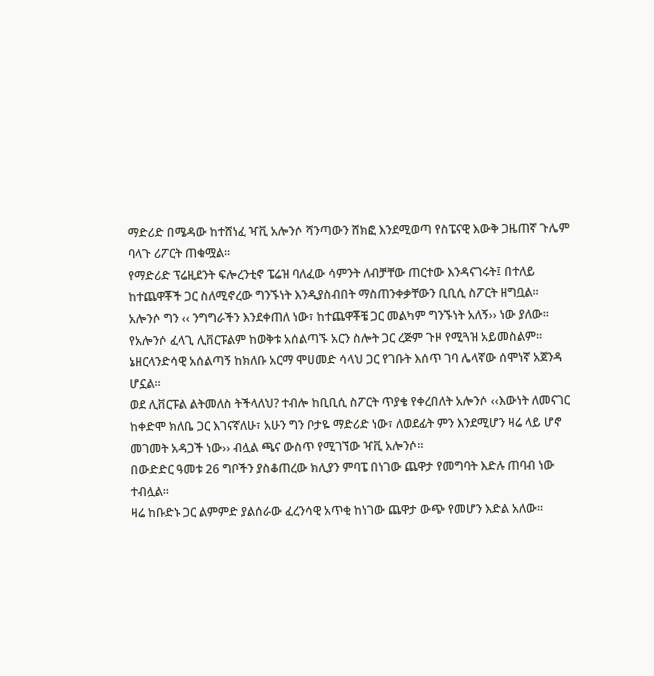ማድሪድ በሜዳው ከተሸነፈ ዣቪ አሎንሶ ሻንጣውን ሸክፎ እንደሚወጣ የስፔናዊ እውቅ ጋዜጠኛ ጉሌም ባላጉ ሪፖርት ጠቁሟል፡፡
የማድሪድ ፕሬዚደንት ፍሎረንቲኖ ፔሬዝ ባለፈው ሳምንት ለብቻቸው ጠርተው እንዳናገሩት፤ በተለይ ከተጨዋቾች ጋር ስለሚኖረው ግንኙነት እንዲያስብበት ማስጠንቀቃቸውን ቢቢሲ ስፖርት ዘግቧል፡፡
አሎንሶ ግን ‹‹ ንግግራችን እንደቀጠለ ነው፣ ከተጨዋቾቼ ጋር መልካም ግንኙነት አለኝ›› ነው ያለው፡፡
የአሎንሶ ፈላጊ ሊቨርፑልም ከወቅቱ አሰልጣኙ አርን ስሎት ጋር ረጅም ጉዞ የሚጓዝ አይመስልም፡፡
ኔዘርላንድሳዊ አሰልጣኝ ከክለቡ አርማ ሞሀመድ ሳላህ ጋር የገቡት እሰጥ ገባ ሌላኛው ሰሞነኛ አጀንዳ ሆኗል፡፡
ወደ ሊቨርፑል ልትመለስ ትችላለህ? ተብሎ ከቢቢሲ ስፖርት ጥያቄ የቀረበለት አሎንሶ ‹‹እውነት ለመናገር ከቀድሞ ክለቤ ጋር እገናኛለሁ፣ አሁን ግን ቦታዬ ማድሪድ ነው፣ ለወደፊት ምን እንደሚሆን ዛሬ ላይ ሆኖ መገመት አዳጋች ነው›› ብሏል ጫና ውስጥ የሚገኘው ዣቪ አሎንሶ፡፡
በውድድር ዓመቱ 26 ግቦችን ያስቆጠረው ክሊያን ምባፔ በነገው ጨዋታ የመግባት እድሉ ጠባብ ነው ተብሏል፡፡
ዛሬ ከቡድኑ ጋር ልምምድ ያልሰራው ፈረንሳዊ አጥቂ ከነገው ጨዋታ ውጭ የመሆን እድል አለው፡፡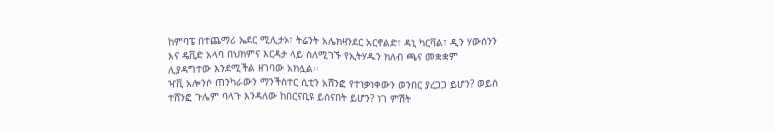ከምባፔ በተጨማሪ ኤደር ሚሊታኦ፣ ትሬንት አሌክዛንደር አርኖልድ፣ ዳኒ ካርቫል፣ ዲን ሃውሰንን እና ዴቪድ አላባ በህክምና እርዳታ ላይ ስለሚገኙ የኢትሃዱን ክለብ ጫና መቋቋም ሊያዳግተው እንደሚችል ዘገባው አክሏል፡፡
ዣቪ አሎንሶ ጠንካራውን ማንችስተር ሲቲን አሸንፎ የተነቃነቀውን ወንበር ያረጋጋ ይሆን? ወይስ ተሸንፎ ጉሌም ባላጉ እንዳለው ከበርናቢዩ ይሰናበት ይሆን? ነገ ምሽት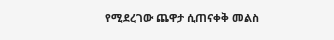የሚደረገው ጨዋታ ሲጠናቀቅ መልስ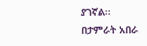ያገኛል፡፡
በታምራት አበራ